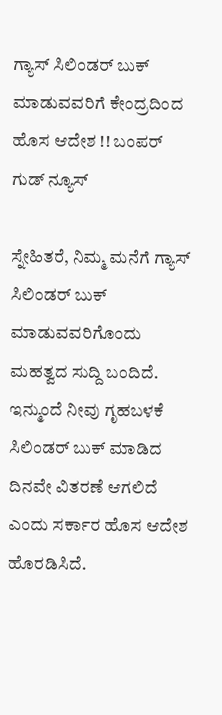ಗ್ಯಾಸ್ ಸಿಲಿಂಡರ್ ಬುಕ್ ಮಾಡುವವರಿಗೆ ಕೇಂದ್ರದಿಂದ ಹೊಸ ಆದೇಶ !! ಬಂಪರ್ ಗುಡ್ ನ್ಯೂಸ್

ಸ್ನೇಹಿತರೆ, ನಿಮ್ಮ ಮನೆಗೆ ಗ್ಯಾಸ್ ಸಿಲಿಂಡರ್ ಬುಕ್ ಮಾಡುವವರಿಗೊಂದು ಮಹತ್ವದ ಸುದ್ದಿ ಬಂದಿದೆ. ಇನ್ಮುಂದೆ ನೀವು ಗೃಹಬಳಕೆ ಸಿಲಿಂಡರ್ ಬುಕ್ ಮಾಡಿದ ದಿನವೇ ವಿತರಣೆ ಆಗಲಿದೆ ಎಂದು ಸರ್ಕಾರ ಹೊಸ ಆದೇಶ ಹೊರಡಿಸಿದೆ.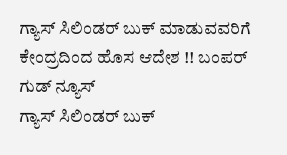ಗ್ಯಾಸ್ ಸಿಲಿಂಡರ್ ಬುಕ್ ಮಾಡುವವರಿಗೆ  ಕೇಂದ್ರದಿಂದ ಹೊಸ ಆದೇಶ !! ಬಂಪರ್ ಗುಡ್ ನ್ಯೂಸ್
ಗ್ಯಾಸ್ ಸಿಲಿಂಡರ್ ಬುಕ್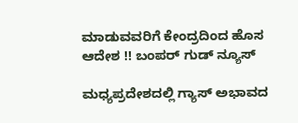ಮಾಡುವವರಿಗೆ ಕೇಂದ್ರದಿಂದ ಹೊಸ ಆದೇಶ !! ಬಂಪರ್ ಗುಡ್ ನ್ಯೂಸ್

ಮಧ್ಯಪ್ರದೇಶದಲ್ಲಿ ಗ್ಯಾಸ್ ಅಭಾವದ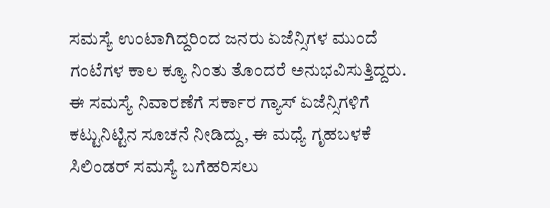ಸಮಸ್ಯೆ ಉಂಟಾಗಿದ್ದರಿಂದ ಜನರು ಏಜೆನ್ಸಿಗಳ ಮುಂದೆ ಗಂಟೆಗಳ ಕಾಲ ಕ್ಯೂ ನಿಂತು ತೊಂದರೆ ಅನುಭವಿಸುತ್ತಿದ್ದರು. ಈ ಸಮಸ್ಯೆ ನಿವಾರಣೆಗೆ ಸರ್ಕಾರ ಗ್ಯಾಸ್ ಏಜೆನ್ಸಿಗಳಿಗೆ ಕಟ್ಟುನಿಟ್ಟಿನ ಸೂಚನೆ ನೀಡಿದ್ದು, ಈ ಮಧ್ಯೆ ಗೃಹಬಳಕೆ ಸಿಲಿಂಡರ್ ಸಮಸ್ಯೆ ಬಗೆಹರಿಸಲು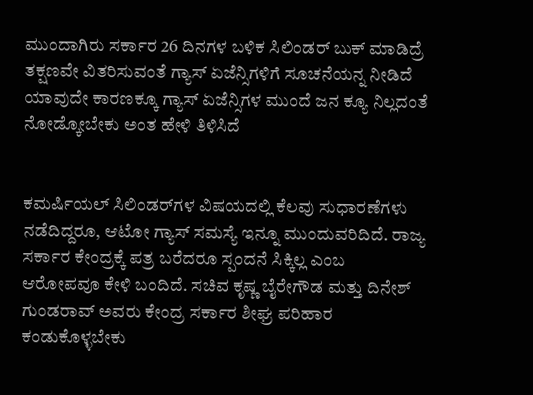ಮುಂದಾಗಿರು ಸರ್ಕಾರ 26 ದಿನಗಳ ಬಳಿಕ ಸಿಲಿಂಡರ್ ಬುಕ್ ಮಾಡಿದ್ರೆ ತಕ್ಷಣವೇ ವಿತರಿಸುವಂತೆ ಗ್ಯಾಸ್ ಏಜೆನ್ಸಿಗಳಿಗೆ ಸೂಚನೆಯನ್ನ ನೀಡಿದೆ ಯಾವುದೇ ಕಾರಣಕ್ಕೂ ಗ್ಯಾಸ್ ಏಜೆನ್ಸಿಗಳ ಮುಂದೆ ಜನ ಕ್ಯೂ ನಿಲ್ಲದಂತೆ ನೋಡ್ಕೋಬೇಕು ಅಂತ ಹೇಳಿ ತಿಳಿಸಿದೆ


ಕಮರ್ಷಿಯಲ್ ಸಿಲಿಂಡರ್‌ಗಳ ವಿಷಯದಲ್ಲಿ ಕೆಲವು ಸುಧಾರಣೆಗಳು ನಡೆದಿದ್ದರೂ, ಆಟೋ ಗ್ಯಾಸ್ ಸಮಸ್ಯೆ ಇನ್ನೂ ಮುಂದುವರಿದಿದೆ. ರಾಜ್ಯ ಸರ್ಕಾರ ಕೇಂದ್ರಕ್ಕೆ ಪತ್ರ ಬರೆದರೂ ಸ್ಪಂದನೆ ಸಿಕ್ಕಿಲ್ಲ ಎಂಬ ಆರೋಪವೂ ಕೇಳಿ ಬಂದಿದೆ. ಸಚಿವ ಕೃಷ್ಣ ಬೈರೇಗೌಡ ಮತ್ತು ದಿನೇಶ್ ಗುಂಡರಾವ್ ಅವರು ಕೇಂದ್ರ ಸರ್ಕಾರ ಶೀಘ್ರ ಪರಿಹಾರ ಕಂಡುಕೊಳ್ಳಬೇಕು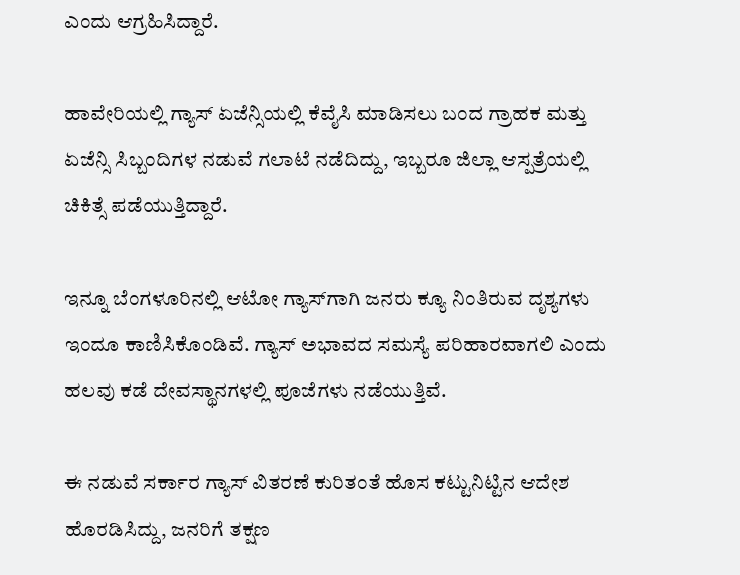ಎಂದು ಆಗ್ರಹಿಸಿದ್ದಾರೆ.

ಹಾವೇರಿಯಲ್ಲಿ ಗ್ಯಾಸ್ ಏಜೆನ್ಸಿಯಲ್ಲಿ ಕೆವೈಸಿ ಮಾಡಿಸಲು ಬಂದ ಗ್ರಾಹಕ ಮತ್ತು ಏಜೆನ್ಸಿ ಸಿಬ್ಬಂದಿಗಳ ನಡುವೆ ಗಲಾಟೆ ನಡೆದಿದ್ದು, ಇಬ್ಬರೂ ಜಿಲ್ಲಾ ಆಸ್ಪತ್ರೆಯಲ್ಲಿ ಚಿಕಿತ್ಸೆ ಪಡೆಯುತ್ತಿದ್ದಾರೆ.

ಇನ್ನೂ ಬೆಂಗಳೂರಿನಲ್ಲಿ ಆಟೋ ಗ್ಯಾಸ್‌ಗಾಗಿ ಜನರು ಕ್ಯೂ ನಿಂತಿರುವ ದೃಶ್ಯಗಳು ಇಂದೂ ಕಾಣಿಸಿಕೊಂಡಿವೆ. ಗ್ಯಾಸ್ ಅಭಾವದ ಸಮಸ್ಯೆ ಪರಿಹಾರವಾಗಲಿ ಎಂದು ಹಲವು ಕಡೆ ದೇವಸ್ಥಾನಗಳಲ್ಲಿ ಪೂಜೆಗಳು ನಡೆಯುತ್ತಿವೆ.

ಈ ನಡುವೆ ಸರ್ಕಾರ ಗ್ಯಾಸ್ ವಿತರಣೆ ಕುರಿತಂತೆ ಹೊಸ ಕಟ್ಟುನಿಟ್ಟಿನ ಆದೇಶ ಹೊರಡಿಸಿದ್ದು, ಜನರಿಗೆ ತಕ್ಷಣ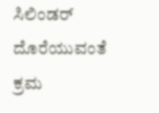ಸಿಲಿಂಡರ್ ದೊರೆಯುವಂತೆ ಕ್ರಮ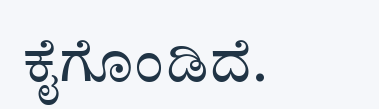ಕೈಗೊಂಡಿದೆ.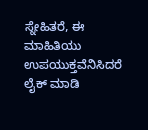ಸ್ನೇಹಿತರೆ, ಈ ಮಾಹಿತಿಯು ಉಪಯುಕ್ತವೆನಿಸಿದರೆ ಲೈಕ್ ಮಾಡಿ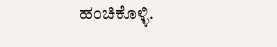ಹಂಚಿಕೊಳ್ಳಿ.